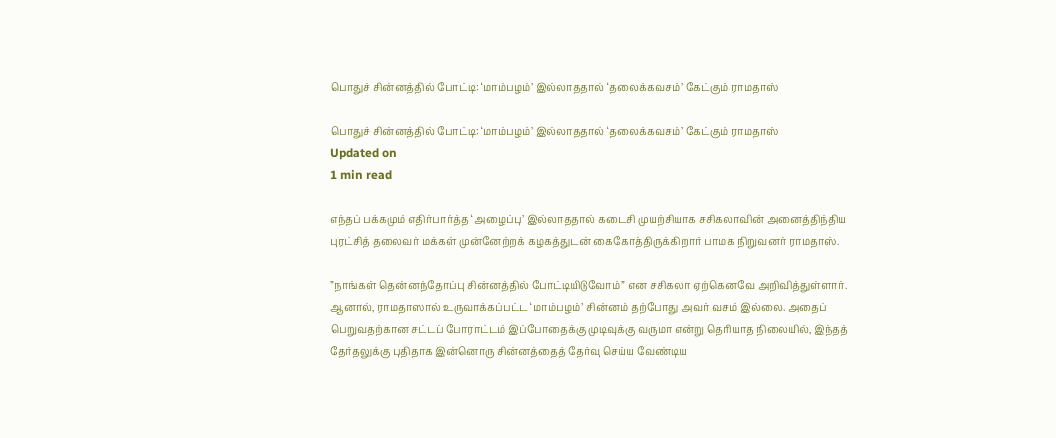பொதுச் சின்னத்தில் போட்டி: ‘மாம்பழம்’ இல்லாததால் ‘தலைக்கவசம்’ கேட்கும் ராமதாஸ்

பொதுச் சின்னத்தில் போட்டி: ‘மாம்பழம்’ இல்லாததால் ‘தலைக்கவசம்’ கேட்கும் ராமதாஸ்
Updated on
1 min read

எந்தப் பக்கமும் எதிர்பார்த்த ‘அழைப்பு’ இல்லாததால் கடைசி முயற்சியாக சசிகலாவின் அனைத்திந்திய புரட்சித் தலைவர் மக்கள் முன்னேற்றக் கழகத்துடன் கைகோத்திருக்கிறார் பாமக நிறுவனர் ராமதாஸ்.

”நாங்கள் தென்னந்தோப்பு சின்னத்தில் போட்டியிடுவோம்” என சசிகலா ஏற்கெனவே அறிவித்துள்ளார். ஆனால், ராமதாஸால் உருவாக்கப்பட்ட ‘மாம்பழம்’ சின்னம் தற்போது அவர் வசம் இல்லை. அதைப் பெறுவதற்கான சட்டப் போராட்டம் இப்போதைக்கு முடிவுக்கு வருமா என்று தெரியாத நிலையில், இந்தத் தேர்தலுக்கு புதிதாக இன்னொரு சின்னத்தைத் தேர்வு செய்ய வேண்டிய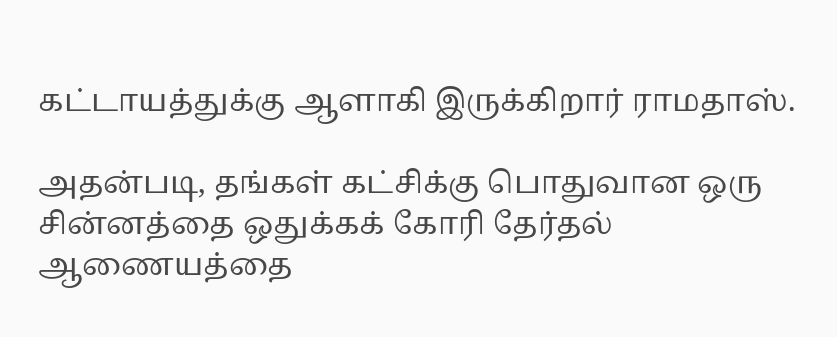கட்டாயத்துக்கு ஆளாகி இருக்கிறார் ராமதாஸ்.

அதன்படி, தங்கள் கட்சிக்கு பொதுவான ஒரு சின்னத்தை ஒதுக்கக் கோரி தேர்தல் ஆணையத்தை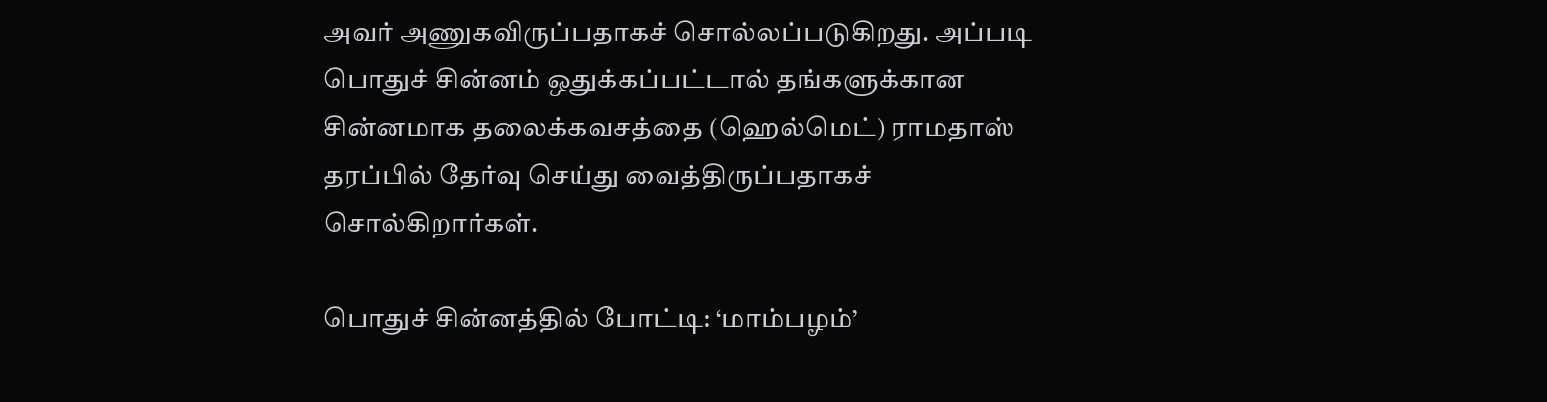அவர் அணுகவிருப்பதாகச் சொல்லப்படுகிறது. அப்படி பொதுச் சின்னம் ஒதுக்கப்பட்டால் தங்களுக்கான சின்னமாக தலைக்கவசத்தை (ஹெல்மெட்) ராமதாஸ் தரப்பில் தேர்வு செய்து வைத்திருப்பதாகச் சொல்கிறார்கள்.

பொதுச் சின்னத்தில் போட்டி: ‘மாம்பழம்’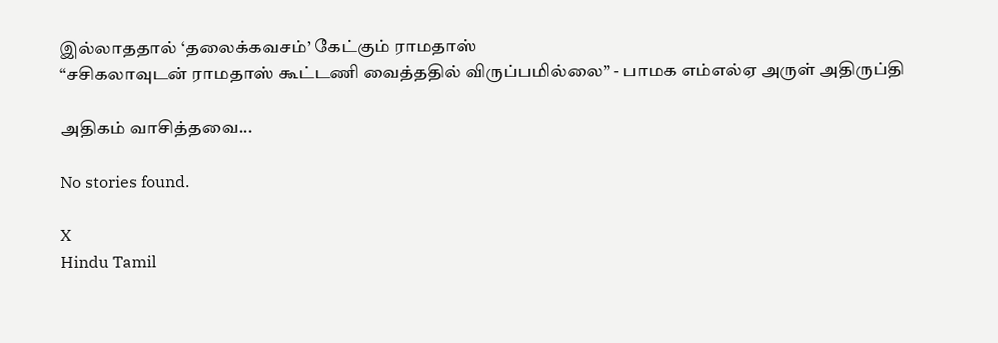இல்லாததால் ‘தலைக்கவசம்’ கேட்கும் ராமதாஸ்
“சசிகலாவுடன் ராமதாஸ் கூட்டணி வைத்ததில் விருப்பமில்லை” - பாமக எம்எல்ஏ அருள் அதிருப்தி

அதிகம் வாசித்தவை...

No stories found.

X
Hindu Tamil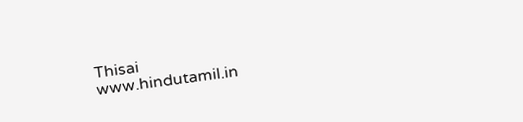Thisai
www.hindutamil.in